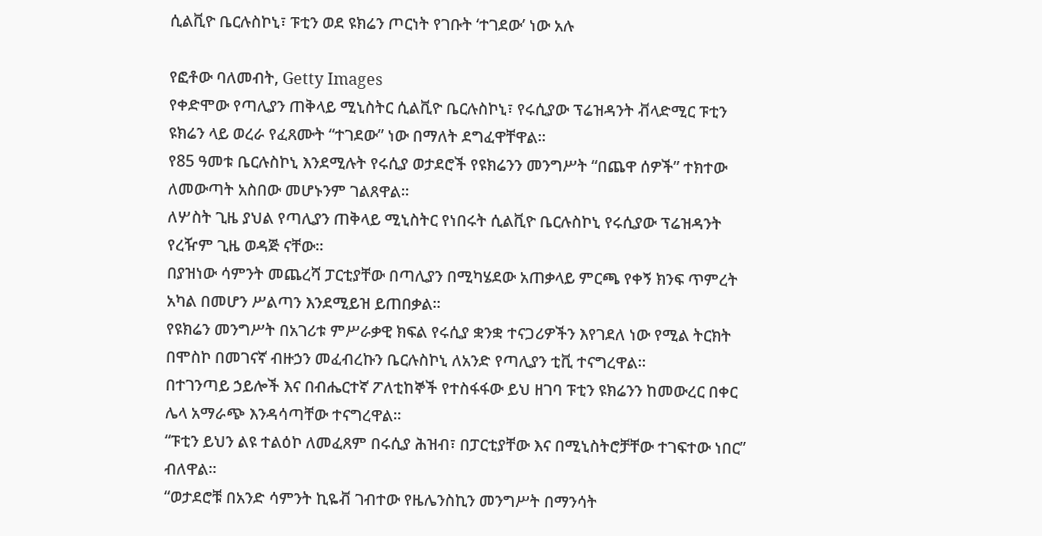ሲልቪዮ ቤርሉስኮኒ፣ ፑቲን ወደ ዩክሬን ጦርነት የገቡት ‘ተገደው’ ነው አሉ

የፎቶው ባለመብት, Getty Images
የቀድሞው የጣሊያን ጠቅላይ ሚኒስትር ሲልቪዮ ቤርሉስኮኒ፣ የሩሲያው ፕሬዝዳንት ቭላድሚር ፑቲን ዩክሬን ላይ ወረራ የፈጸሙት “ተገደው” ነው በማለት ደግፈዋቸዋል።
የ85 ዓመቱ ቤርሉስኮኒ እንደሚሉት የሩሲያ ወታደሮች የዩክሬንን መንግሥት “በጨዋ ሰዎች” ተክተው ለመውጣት አስበው መሆኑንም ገልጸዋል።
ለሦስት ጊዜ ያህል የጣሊያን ጠቅላይ ሚኒስትር የነበሩት ሲልቪዮ ቤርሉስኮኒ የሩሲያው ፕሬዝዳንት የረዥም ጊዜ ወዳጅ ናቸው።
በያዝነው ሳምንት መጨረሻ ፓርቲያቸው በጣሊያን በሚካሄደው አጠቃላይ ምርጫ የቀኝ ክንፍ ጥምረት አካል በመሆን ሥልጣን እንደሚይዝ ይጠበቃል።
የዩክሬን መንግሥት በአገሪቱ ምሥራቃዊ ክፍል የሩሲያ ቋንቋ ተናጋሪዎችን እየገደለ ነው የሚል ትርክት በሞስኮ በመገናኛ ብዙኃን መፈብረኩን ቤርሉስኮኒ ለአንድ የጣሊያን ቲቪ ተናግረዋል።
በተገንጣይ ኃይሎች እና በብሔርተኛ ፖለቲከኞች የተስፋፋው ይህ ዘገባ ፑቲን ዩክሬንን ከመውረር በቀር ሌላ አማራጭ እንዳሳጣቸው ተናግረዋል።
“ፑቲን ይህን ልዩ ተልዕኮ ለመፈጸም በሩሲያ ሕዝብ፣ በፓርቲያቸው እና በሚኒስትሮቻቸው ተገፍተው ነበር” ብለዋል።
“ወታደሮቹ በአንድ ሳምንት ኪዬቭ ገብተው የዜሌንስኪን መንግሥት በማንሳት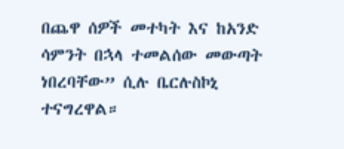በጨዋ ሰዎች መተካት እና ከአንድ ሳምንት በኋላ ተመልሰው መውጣት ነበረባቸው” ሲሉ ቤርሉስኮኒ ተናግረዋል።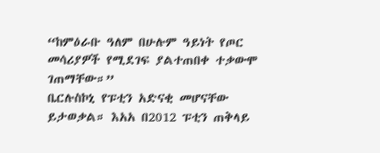“ከምዕራቡ ዓለም በሁሉም ዓይነት የጦር መሳሪያዎች የሚደገፍ ያልተጠበቀ ተቃውሞ ገጠማቸው።”
ቤርሉስኮኒ የፑቲን አድናቂ መሆናቸው ይታወቃል። እአአ በ2012 ፑቲን ጠቅላይ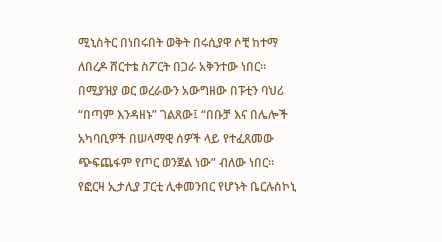ሚኒስትር በነበሩበት ወቅት በሩሲያዋ ሶቺ ከተማ ለበረዶ ሸርተቴ ስፖርት በጋራ አቅንተው ነበር።
በሚያዝያ ወር ወረራውን አውግዘው በፑቲን ባህሪ “በጣም እንዳዘኑ” ገልጸው፤ “በቡቻ እና በሌሎች አካባቢዎች በሠላማዊ ሰዎች ላይ የተፈጸመው ጭፍጨፋም የጦር ወንጀል ነው” ብለው ነበር።
የፎርዛ ኢታሊያ ፓርቲ ሊቀመንበር የሆኑት ቤርሉስኮኒ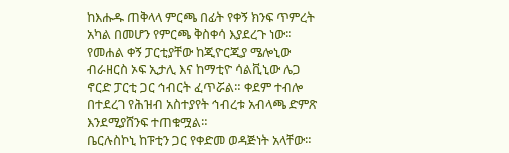ከእሑዱ ጠቅላላ ምርጫ በፊት የቀኝ ክንፍ ጥምረት አካል በመሆን የምርጫ ቅስቀሳ እያደረጉ ነው።
የመሐል ቀኝ ፓርቲያቸው ከጂዮርጂያ ሜሎኒው ብራዘርስ ኦፍ ኢታሊ እና ከማቲዮ ሳልቪኒው ሌጋ ኖርድ ፓርቲ ጋር ኅብርት ፈጥሯል። ቀደም ተብሎ በተደረገ የሕዝብ አስተያየት ኅብረቱ አብላጫ ድምጽ እንደሚያሸንፍ ተጠቁሟል።
ቤርሉስኮኒ ከፑቲን ጋር የቀድመ ወዳጅነት አላቸው።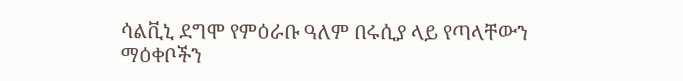ሳልቪኒ ደግሞ የምዕራቡ ዓለም በሩሲያ ላይ የጣላቸውን ማዕቀቦችን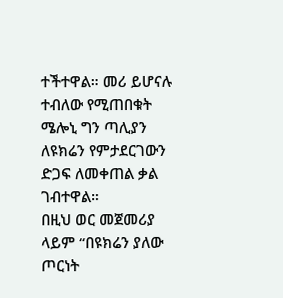ተችተዋል። መሪ ይሆናሉ ተብለው የሚጠበቁት ሜሎኒ ግን ጣሊያን ለዩክሬን የምታደርገውን ድጋፍ ለመቀጠል ቃል ገብተዋል።
በዚህ ወር መጀመሪያ ላይም “በዩክሬን ያለው ጦርነት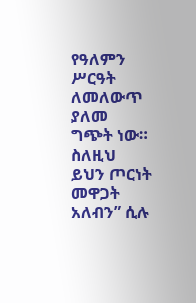የዓለምን ሥርዓት ለመለውጥ ያለመ ግጭት ነው። ስለዚህ ይህን ጦርነት መዋጋት አለብን” ሲሉ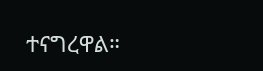ተናግረዋል።